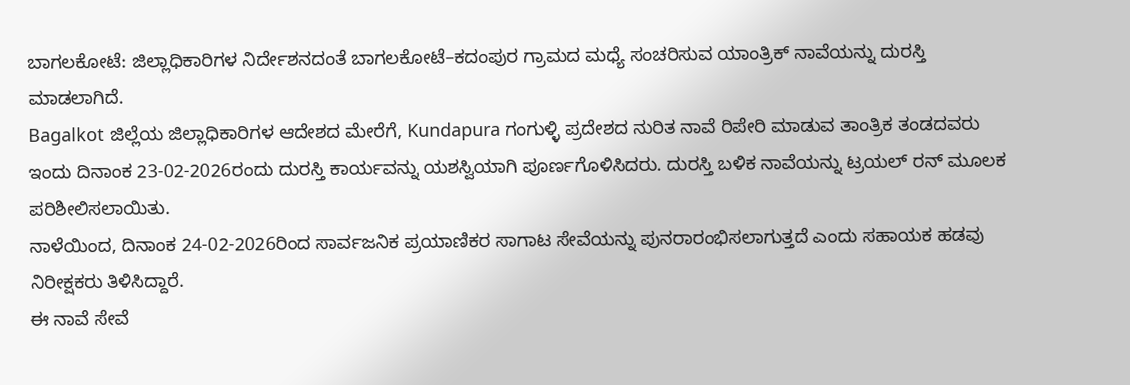ಬಾಗಲಕೋಟೆ: ಜಿಲ್ಲಾಧಿಕಾರಿಗಳ ನಿರ್ದೇಶನದಂತೆ ಬಾಗಲಕೋಟೆ–ಕದಂಪುರ ಗ್ರಾಮದ ಮಧ್ಯೆ ಸಂಚರಿಸುವ ಯಾಂತ್ರಿಕ್ ನಾವೆಯನ್ನು ದುರಸ್ತಿ ಮಾಡಲಾಗಿದೆ.
Bagalkot ಜಿಲ್ಲೆಯ ಜಿಲ್ಲಾಧಿಕಾರಿಗಳ ಆದೇಶದ ಮೇರೆಗೆ, Kundapura ಗಂಗುಳ್ಳಿ ಪ್ರದೇಶದ ನುರಿತ ನಾವೆ ರಿಪೇರಿ ಮಾಡುವ ತಾಂತ್ರಿಕ ತಂಡದವರು ಇಂದು ದಿನಾಂಕ 23-02-2026ರಂದು ದುರಸ್ತಿ ಕಾರ್ಯವನ್ನು ಯಶಸ್ವಿಯಾಗಿ ಪೂರ್ಣಗೊಳಿಸಿದರು. ದುರಸ್ತಿ ಬಳಿಕ ನಾವೆಯನ್ನು ಟ್ರಯಲ್ ರನ್ ಮೂಲಕ ಪರಿಶೀಲಿಸಲಾಯಿತು.
ನಾಳೆಯಿಂದ, ದಿನಾಂಕ 24-02-2026ರಿಂದ ಸಾರ್ವಜನಿಕ ಪ್ರಯಾಣಿಕರ ಸಾಗಾಟ ಸೇವೆಯನ್ನು ಪುನರಾರಂಭಿಸಲಾಗುತ್ತದೆ ಎಂದು ಸಹಾಯಕ ಹಡವು ನಿರೀಕ್ಷಕರು ತಿಳಿಸಿದ್ದಾರೆ.
ಈ ನಾವೆ ಸೇವೆ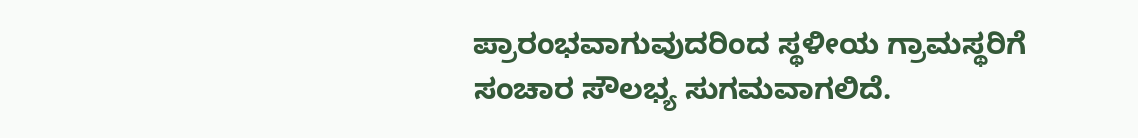ಪ್ರಾರಂಭವಾಗುವುದರಿಂದ ಸ್ಥಳೀಯ ಗ್ರಾಮಸ್ಥರಿಗೆ ಸಂಚಾರ ಸೌಲಭ್ಯ ಸುಗಮವಾಗಲಿದೆ.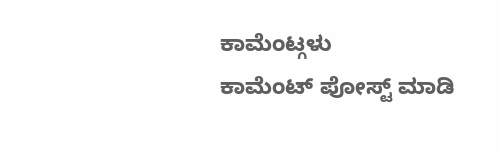ಕಾಮೆಂಟ್ಗಳು
ಕಾಮೆಂಟ್ ಪೋಸ್ಟ್ ಮಾಡಿ